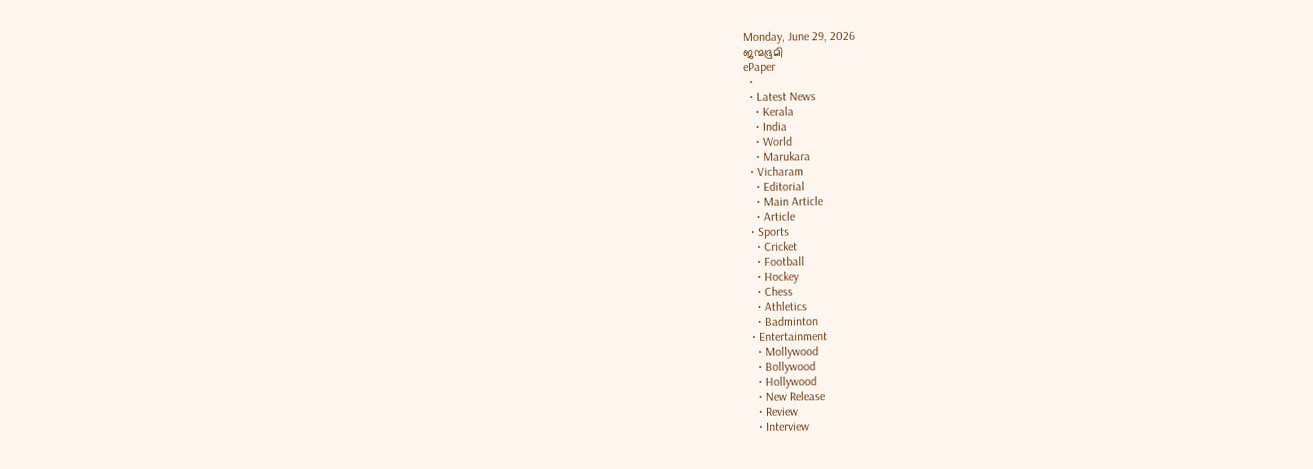Monday, June 29, 2026
ജന്മഭൂമി
ePaper
  •
  • Latest News
    • Kerala
    • India
    • World
    • Marukara
  • Vicharam
    • Editorial
    • Main Article
    • Article
  • Sports
    • Cricket
    • Football
    • Hockey
    • Chess
    • Athletics
    • Badminton
  • Entertainment
    • Mollywood
    • Bollywood
    • Hollywood
    • New Release
    • Review
    • Interview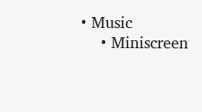• Music
    • Miniscreen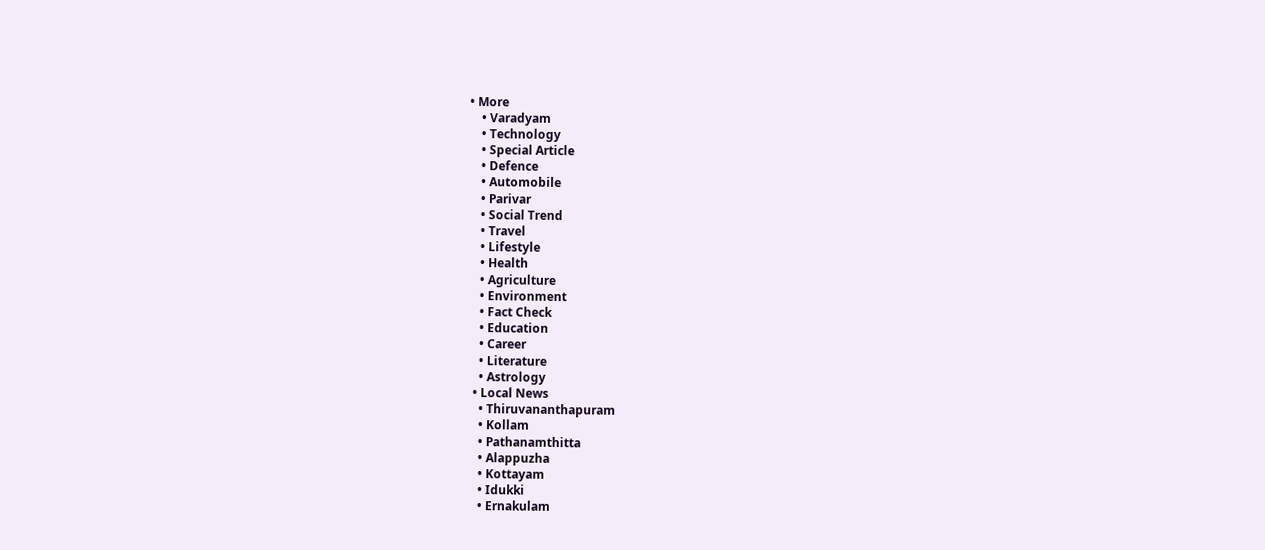• More
    • Varadyam
    • Technology
    • Special Article
    • Defence
    • Automobile
    • Parivar
    • Social Trend
    • Travel
    • Lifestyle
    • Health
    • Agriculture
    • Environment
    • Fact Check
    • Education
    • Career
    • Literature
    • Astrology
  • Local News
    • Thiruvananthapuram
    • Kollam
    • Pathanamthitta
    • Alappuzha
    • Kottayam
    • Idukki
    • Ernakulam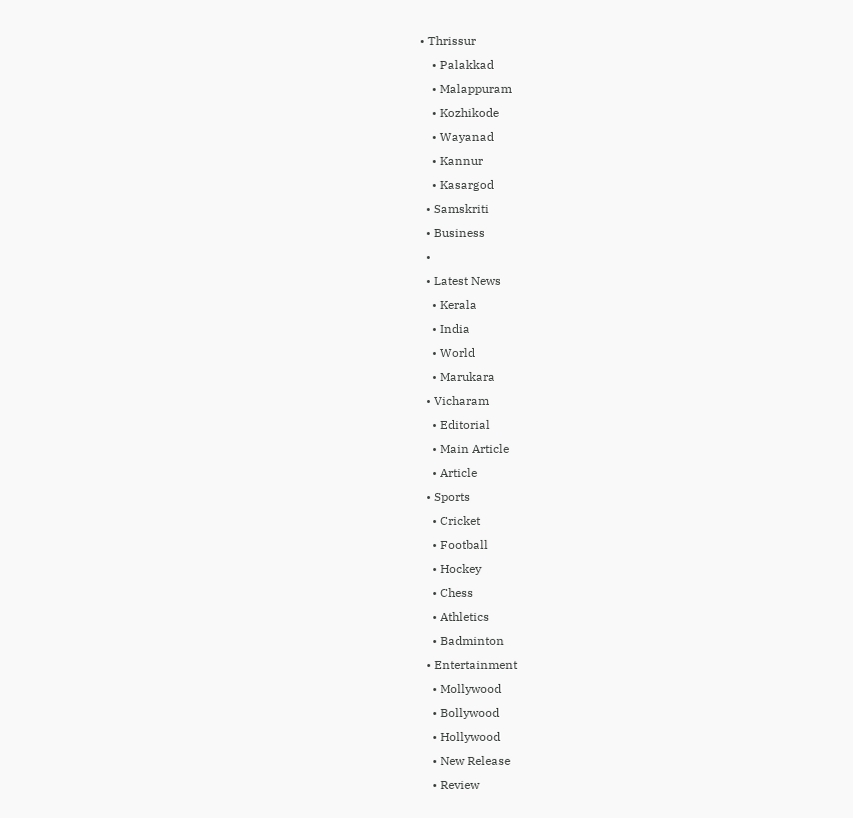• Thrissur
    • Palakkad
    • Malappuram
    • Kozhikode
    • Wayanad
    • Kannur
    • Kasargod
  • Samskriti
  • Business
  •
  • Latest News
    • Kerala
    • India
    • World
    • Marukara
  • Vicharam
    • Editorial
    • Main Article
    • Article
  • Sports
    • Cricket
    • Football
    • Hockey
    • Chess
    • Athletics
    • Badminton
  • Entertainment
    • Mollywood
    • Bollywood
    • Hollywood
    • New Release
    • Review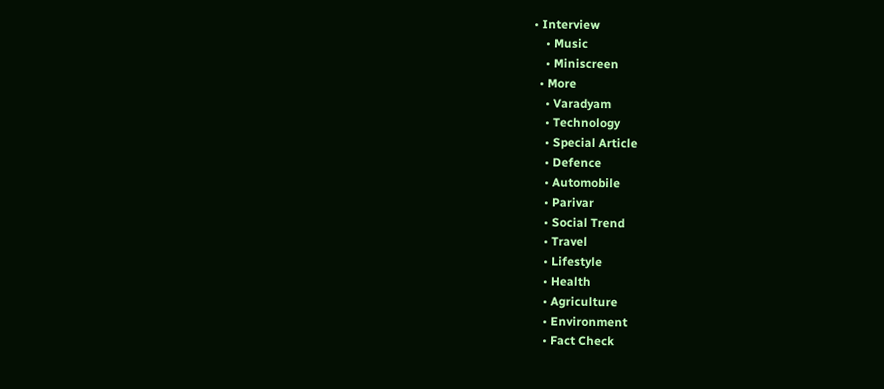• Interview
    • Music
    • Miniscreen
  • More
    • Varadyam
    • Technology
    • Special Article
    • Defence
    • Automobile
    • Parivar
    • Social Trend
    • Travel
    • Lifestyle
    • Health
    • Agriculture
    • Environment
    • Fact Check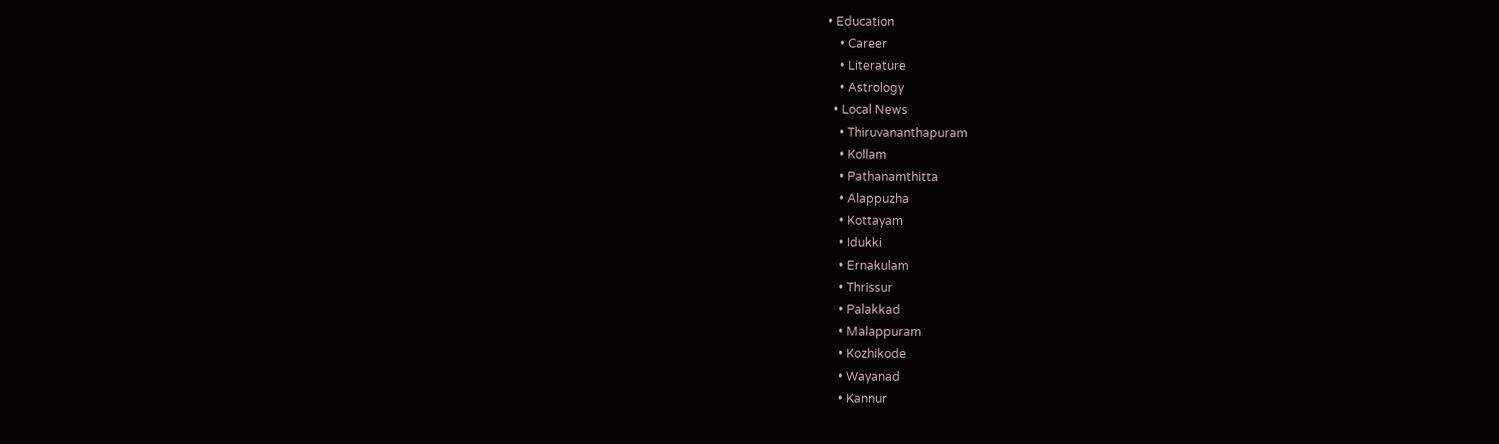• Education
    • Career
    • Literature
    • Astrology
  • Local News
    • Thiruvananthapuram
    • Kollam
    • Pathanamthitta
    • Alappuzha
    • Kottayam
    • Idukki
    • Ernakulam
    • Thrissur
    • Palakkad
    • Malappuram
    • Kozhikode
    • Wayanad
    • Kannur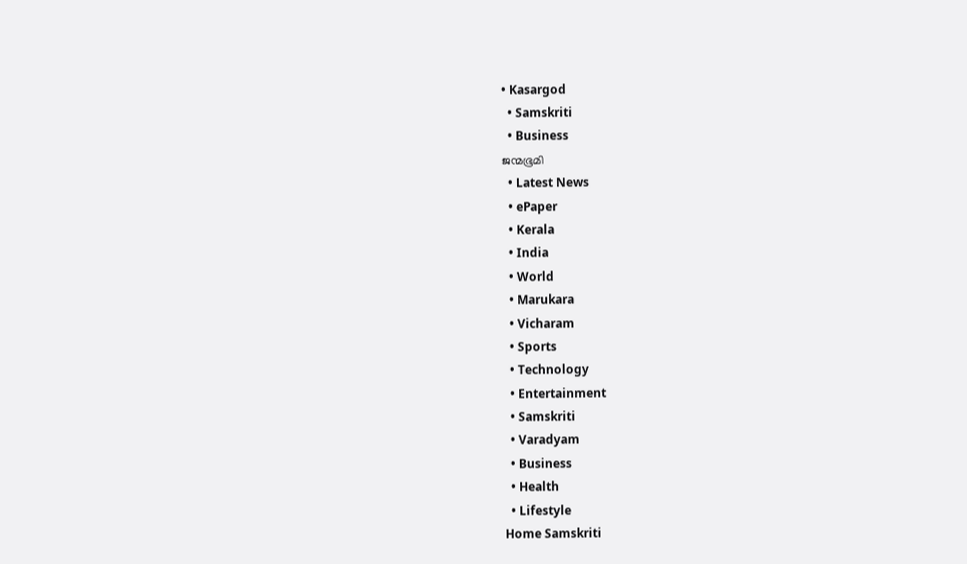• Kasargod
  • Samskriti
  • Business
ജന്മഭൂമി
  • Latest News
  • ePaper
  • Kerala
  • India
  • World
  • Marukara
  • Vicharam
  • Sports
  • Technology
  • Entertainment
  • Samskriti
  • Varadyam
  • Business
  • Health
  • Lifestyle
Home Samskriti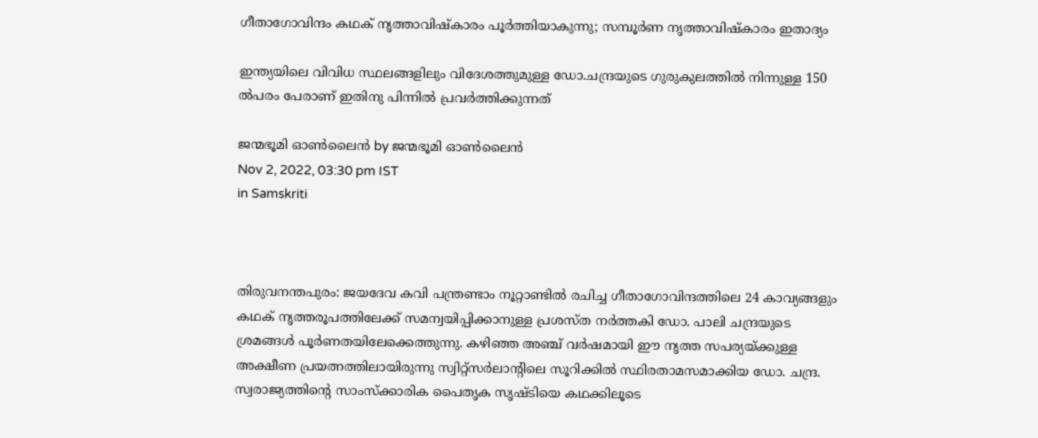ഗീതാഗോവിന്ദം കഥക് നൃത്താവിഷ്കാരം പൂര്‍ത്തിയാകുന്നു; സമ്പൂര്‍ണ നൃത്താവിഷ്കാരം ഇതാദ്യം

ഇന്ത്യയിലെ വിവിധ സ്ഥലങ്ങളിലും വിദേശത്തുമുള്ള ഡോ.ചന്ദ്രയുടെ ഗുരുകുലത്തില്‍ നിന്നുള്ള 150 ല്‍പരം പേരാണ് ഇതിനു പിന്നില്‍ പ്രവര്‍ത്തിക്കുന്നത്

ജന്മഭൂമി ഓണ്‍ലൈന്‍ by ജന്മഭൂമി ഓണ്‍ലൈന്‍
Nov 2, 2022, 03:30 pm IST
in Samskriti



തിരുവനന്തപുരം: ജയദേവ കവി പന്ത്രണ്ടാം നൂറ്റാണ്ടില്‍ രചിച്ച ഗീതാഗോവിന്ദത്തിലെ 24 കാവ്യങ്ങളും കഥക് നൃത്തരൂപത്തിലേക്ക് സമന്വയിപ്പിക്കാനുള്ള പ്രശസ്ത നര്‍ത്തകി ഡോ. പാലി ചന്ദ്രയുടെ ശ്രമങ്ങള്‍ പൂര്‍ണതയിലേക്കെത്തുന്നു. കഴിഞ്ഞ അഞ്ച് വര്‍ഷമായി ഈ നൃത്ത സപര്യയ്‌ക്കുള്ള അക്ഷീണ പ്രയത്നത്തിലായിരുന്നു സ്വിറ്റ്സര്‍ലാന്‍റിലെ സൂറിക്കില്‍ സ്ഥിരതാമസമാക്കിയ ഡോ. ചന്ദ്ര. സ്വരാജ്യത്തിന്റെ സാംസ്ക്കാരിക പൈതൃക സൃഷ്ടിയെ കഥക്കിലൂടെ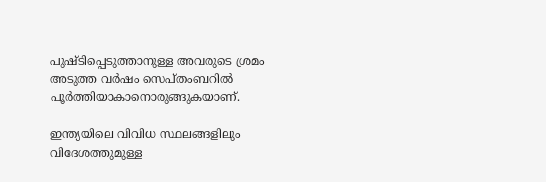പുഷ്ടിപ്പെടുത്താനുള്ള അവരുടെ ശ്രമം അടുത്ത വര്‍ഷം സെപ്തംബറില്‍ പൂര്‍ത്തിയാകാനൊരുങ്ങുകയാണ്.

ഇന്ത്യയിലെ വിവിധ സ്ഥലങ്ങളിലും വിദേശത്തുമുള്ള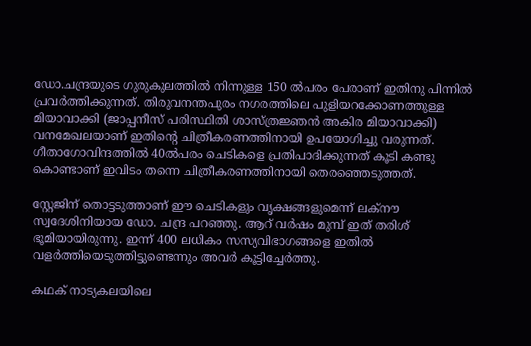ഡോ.ചന്ദ്രയുടെ ഗുരുകുലത്തില്‍ നിന്നുള്ള 150 ല്‍പരം പേരാണ് ഇതിനു പിന്നില്‍ പ്രവര്‍ത്തിക്കുന്നത്. തിരുവനന്തപുരം നഗരത്തിലെ പുളിയറക്കോണത്തുള്ള മിയാവാക്കി (ജാപ്പനീസ് പരിസ്ഥിതി ശാസ്ത്രജ്ഞന്‍ അകിര മിയാവാക്കി) വനമേഖലയാണ് ഇതിന്റെ ചിത്രീകരണത്തിനായി ഉപയോഗിച്ചു വരുന്നത്. ഗീതാഗോവിന്ദത്തില്‍ 40ല്‍പരം ചെടികളെ പ്രതിപാദിക്കുന്നത് കൂടി കണ്ടു കൊണ്ടാണ് ഇവിടം തന്നെ ചിത്രീകരണത്തിനായി തെരഞ്ഞെടുത്തത്.

സ്റ്റേജിന് തൊട്ടടുത്താണ് ഈ ചെടികളും വൃക്ഷങ്ങളുമെന്ന് ലക്നൗ സ്വദേശിനിയായ ഡോ. ചന്ദ്ര പറഞ്ഞു. ആറ് വര്‍ഷം മുമ്പ് ഇത് തരിശ് ഭൂമിയായിരുന്നു. ഇന്ന് 400 ലധികം സസ്യവിഭാഗങ്ങളെ ഇതില്‍ വളര്‍ത്തിയെടുത്തിട്ടുണ്ടെന്നും അവര്‍ കൂട്ടിച്ചേര്‍ത്തു.

കഥക് നാട്യകലയിലെ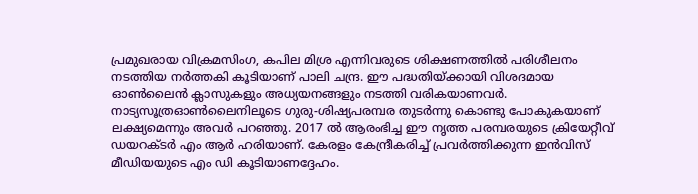പ്രമുഖരായ വിക്രമസിംഗ, കപില മിശ്ര എന്നിവരുടെ ശിക്ഷണത്തില്‍ പരിശീലനം നടത്തിയ നര്‍ത്തകി കൂടിയാണ് പാലി ചന്ദ്ര. ഈ പദ്ധതിയ്‌ക്കായി വിശദമായ ഓണ്‍ലൈന്‍ ക്ലാസുകളും അധ്യയനങ്ങളും നടത്തി വരികയാണവര്‍. നാട്യസൂത്രഓണ്‍ലൈനിലൂടെ ഗുരു-ശിഷ്യപരമ്പര തുടര്‍ന്നു കൊണ്ടു പോകുകയാണ് ലക്ഷ്യമെന്നും അവര്‍ പറഞ്ഞു. 2017 ല്‍ ആരംഭിച്ച ഈ നൃത്ത പരമ്പരയുടെ ക്രിയേറ്റീവ് ഡയറക്ടര്‍ എം ആര്‍ ഹരിയാണ്. കേരളം കേന്ദ്രീകരിച്ച് പ്രവര്‍ത്തിക്കുന്ന ഇന്‍വിസ് മീഡിയയുടെ എം ഡി കൂടിയാണദ്ദേഹം.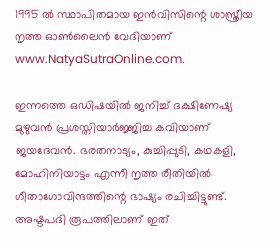1995 ല്‍ സ്ഥാപിതമായ ഇന്‍വിസിന്റെ ശാസ്ത്രീയ നൃത്ത ഓണ്‍ലൈന്‍ വേദിയാണ് www.NatyaSutraOnline.com.

ഇന്നത്തെ ഒഡിഷയില്‍ ജനിച്ച് ദക്ഷിണേഷ്യ മുഴുവന്‍ പ്രശസ്തിയാര്‍ജ്ജിച്ച കവിയാണ് ജയദേവന്‍. ഭരതനാട്യം, കുച്ചിപ്പുടി, കഥകളി, മോഹിനിയാട്ടം എന്നീ നൃത്ത രീതിയില്‍ ഗീതാഗോവിന്ദത്തിന്റെ ഭാഷ്യം രചിച്ചിട്ടുണ്ട്. അഷ്ടപദി രൂപത്തിലാണ് ഇത്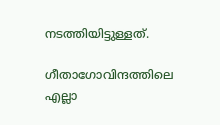നടത്തിയിട്ടുള്ളത്.

ഗീതാഗോവിന്ദത്തിലെ എല്ലാ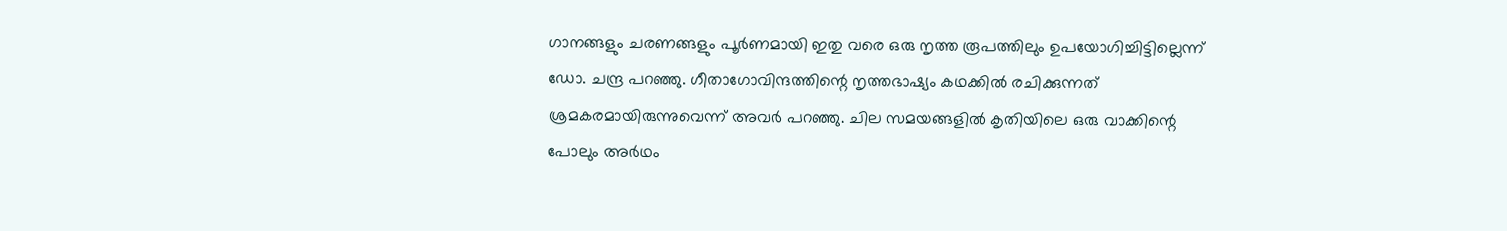ഗാനങ്ങളും ചരണങ്ങളും പൂര്‍ണമായി ഇതു വരെ ഒരു നൃത്ത രൂപത്തിലും ഉപയോഗിച്ചിട്ടില്ലെന്ന് ഡോ. ചന്ദ്ര പറഞ്ഞു. ഗീതാഗോവിന്ദത്തിന്റെ നൃത്തഭാഷ്യം കഥക്കില്‍ രചിക്കുന്നത് ശ്രമകരമായിരുന്നുവെന്ന് അവര്‍ പറഞ്ഞു. ചില സമയങ്ങളില്‍ കൃതിയിലെ ഒരു വാക്കിന്റെ പോലും അര്‍ഥം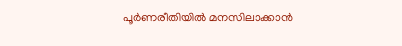പൂര്‍ണരീതിയില്‍ മനസിലാക്കാന്‍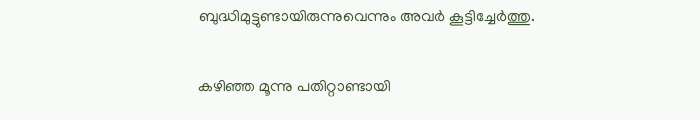ബുദ്ധിമുട്ടുണ്ടായിരുന്നുവെന്നും അവര്‍ കൂട്ടിച്ചേര്‍ത്തു.

കഴിഞ്ഞ മൂന്നു പതിറ്റാണ്ടായി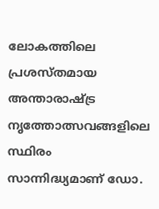ലോകത്തിലെ പ്രശസ്തമായ അന്താരാഷ്‌ട്ര നൃത്തോത്സവങ്ങളിലെ സ്ഥിരം സാന്നിദ്ധ്യമാണ് ഡോ.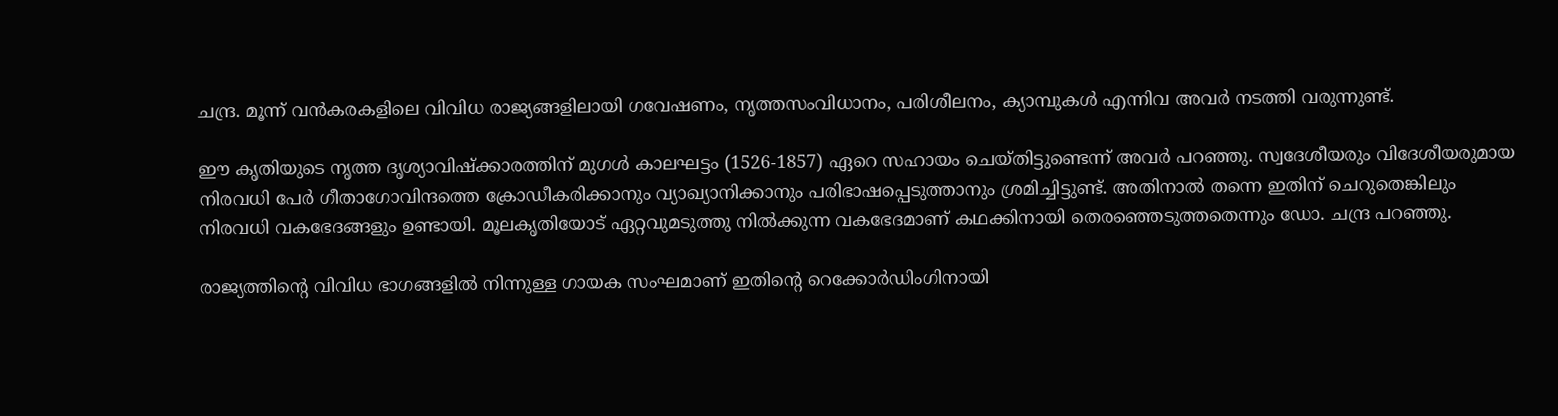ചന്ദ്ര. മൂന്ന് വന്‍കരകളിലെ വിവിധ രാജ്യങ്ങളിലായി ഗവേഷണം, നൃത്തസംവിധാനം, പരിശീലനം, ക്യാമ്പുകള്‍ എന്നിവ അവര്‍ നടത്തി വരുന്നുണ്ട്.

ഈ കൃതിയുടെ നൃത്ത ദൃശ്യാവിഷ്ക്കാരത്തിന് മുഗള്‍ കാലഘട്ടം (1526-1857) ഏറെ സഹായം ചെയ്തിട്ടുണ്ടെന്ന് അവര്‍ പറഞ്ഞു. സ്വദേശീയരും വിദേശീയരുമായ നിരവധി പേര്‍ ഗീതാഗോവിന്ദത്തെ ക്രോഡീകരിക്കാനും വ്യാഖ്യാനിക്കാനും പരിഭാഷപ്പെടുത്താനും ശ്രമിച്ചിട്ടുണ്ട്. അതിനാല്‍ തന്നെ ഇതിന് ചെറുതെങ്കിലും നിരവധി വകഭേദങ്ങളും ഉണ്ടായി. മൂലകൃതിയോട് ഏറ്റവുമടുത്തു നില്‍ക്കുന്ന വകഭേദമാണ് കഥക്കിനായി തെരഞ്ഞെടുത്തതെന്നും ഡോ. ചന്ദ്ര പറഞ്ഞു.

രാജ്യത്തിന്റെ വിവിധ ഭാഗങ്ങളില്‍ നിന്നുള്ള ഗായക സംഘമാണ് ഇതിന്റെ റെക്കോര്‍ഡിംഗിനായി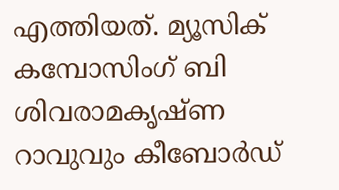എത്തിയത്. മ്യൂസിക് കമ്പോസിംഗ് ബി ശിവരാമകൃഷ്ണ റാവുവും കീബോര്‍ഡ്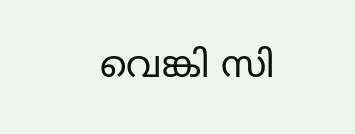വെങ്കി സി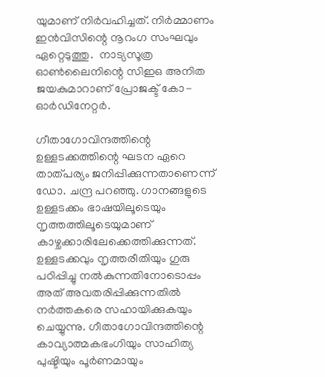യുമാണ് നിര്‍വഹിച്ചത്. നിര്‍മ്മാണം ഇന്‍വിസിന്റെ നൂറംഗ സംഘവും ഏറ്റെടുത്തു.  നാട്യസൂത്ര ഓണ്‍ലൈനിന്റെ സിഇഒ അനിത ജയകുമാറാണ് പ്രോജക്ട് കോ-ഓര്‍ഡിനേറ്റര്‍.

ഗീതാഗോവിന്ദത്തിന്റെ ഉള്ളടക്കത്തിന്റെ ഘടന ഏറെ താത്പര്യം ജനിപ്പിക്കുന്നതാണെന്ന് ഡോ. ചന്ദ്ര പറഞ്ഞു. ഗാനങ്ങളുടെ ഉള്ളടക്കം ഭാഷയിലൂടെയും നൃത്തത്തിലൂടെയുമാണ് കാഴ്ചക്കാരിലേക്കെത്തിക്കുന്നത്. ഉള്ളടക്കവും നൃത്തരീതിയും ഗുരു പഠിപ്പിച്ചു നല്‍കുന്നതിനോടൊപ്പം അത് അവതരിപ്പിക്കുന്നതില്‍ നര്‍ത്തകരെ സഹായിക്കുകയും ചെയ്യുന്നു. ഗീതാഗോവിന്ദത്തിന്റെ കാവ്യാത്മകഭംഗിയും സാഹിത്യ പുഷ്ടിയും പൂര്‍ണമായും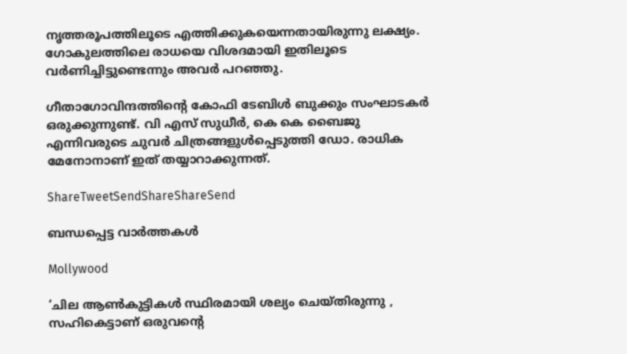നൃത്തരൂപത്തിലൂടെ എത്തിക്കുകയെന്നതായിരുന്നു ലക്ഷ്യം. ഗോകുലത്തിലെ രാധയെ വിശദമായി ഇതിലൂടെ വര്‍ണിച്ചിട്ടുണ്ടെന്നും അവര്‍ പറഞ്ഞു.

ഗീതാഗോവിന്ദത്തിന്റെ കോഫി ടേബിള്‍ ബുക്കും സംഘാടകര്‍ ഒരുക്കുന്നുണ്ട്. വി എസ് സുധീര്‍, കെ കെ ബൈജു എന്നിവരുടെ ചുവര്‍ ചിത്രങ്ങളുള്‍പ്പെടുത്തി ഡോ. രാധിക മേനോനാണ് ഇത് തയ്യാറാക്കുന്നത്.

ShareTweetSendShareShareSend

ബന്ധപ്പെട്ട വാര്‍ത്തകള്‍

Mollywood

‘ചില ആണ്‍കുട്ടികള്‍ സ്ഥിരമായി ശല്യം ചെയ്തിരുന്നു , സഹികെട്ടാണ് ഒരുവന്റെ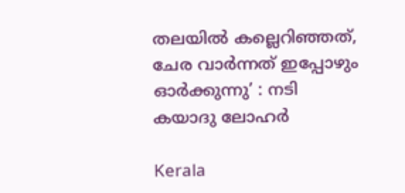തലയിൽ കല്ലെറിഞ്ഞത്, ചേര വാർന്നത് ഇപ്പോഴും ഓർക്കുന്നു’ : നടി കയാദു ലോഹര്‍

Kerala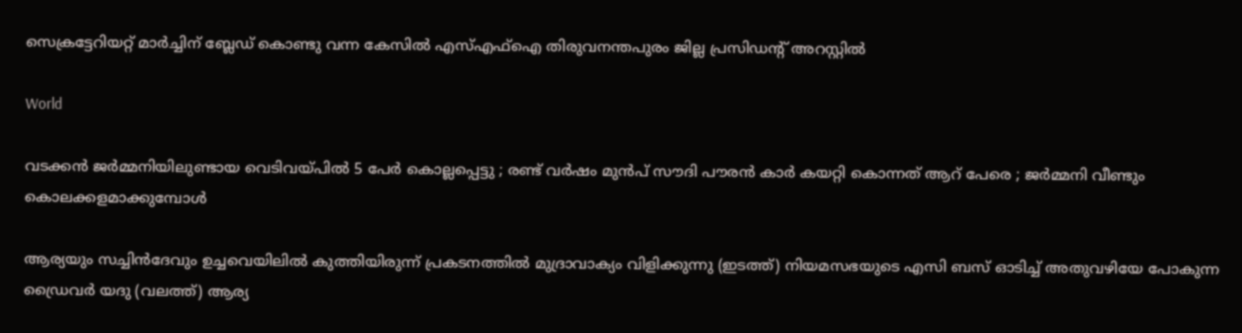സെക്രട്ടേറിയറ്റ് മാര്‍ച്ചിന് ബ്ലേഡ് കൊണ്ടു വന്ന കേസില്‍ എസ്എഫ്‌ഐ തിരുവനന്തപുരം ജില്ല പ്രസിഡന്റ് അറസ്റ്റില്‍

World

വടക്കൻ ജർമ്മനിയിലുണ്ടായ വെടിവയ്‌പിൽ 5 പേർ കൊല്ലപ്പെട്ടു ; രണ്ട് വർഷം മുൻപ് സൗദി പൗരൻ കാർ കയറ്റി കൊന്നത് ആറ് പേരെ ; ജർമ്മനി വീണ്ടും കൊലക്കളമാക്കുമ്പോൾ

ആര്യയും സച്ചിന്‍ദേവും ഉച്ചവെയിലില്‍ കുത്തിയിരുന്ന് പ്രകടനത്തില്‍ മുദ്രാവാക്യം വിളിക്കുന്നു (ഇടത്ത്) നിയമസഭയുടെ എസി ബസ് ഓടിച്ച് അതുവഴിയേ പോകുന്ന ഡ്രൈവര്‍ യദു (വലത്ത്) ആര്യ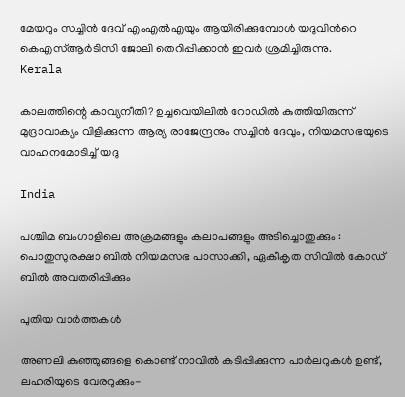മേയറും സച്ചിന്‍ ദേവ് എംഎല്‍എയും ആയിരിക്കുമ്പോള്‍ യദുവിന്‍റെ കെഎസ്ആര്‍ടിസി ജോലി തെറിപ്പിക്കാന്‍ ഇവര്‍ ശ്രമിച്ചിരുന്നു.
Kerala

കാലത്തിന്റെ കാവ്യനീതി? ഉച്ചവെയിലില്‍ റോഡില്‍ കുത്തിയിരുന്ന് മുദ്രാവാക്യം വിളിക്കുന്ന ആര്യ രാജേന്ദ്രനും സച്ചിന്‍ ദേവും, നിയമസഭയുടെ വാഹനമോടിച്ച് യദു

India

പശ്ചിമ ബംഗാളിലെ അക്രമങ്ങളും കലാപങ്ങളും അടിച്ചൊതുക്കും : പൊതുസുരക്ഷാ ബിൽ നിയമസഭ പാസാക്കി, ഏകീകൃത സിവിൽ കോഡ് ബിൽ അവതരിപ്പിക്കും

പുതിയ വാര്‍ത്തകള്‍

അണലി കുഞ്ഞുങ്ങളെ കൊണ്ട് നാവില്‍ കടിപ്പിക്കുന്ന പാര്‍ലറുകള്‍ ഉണ്ട്, ലഹരിയുടെ വേരറുക്കും-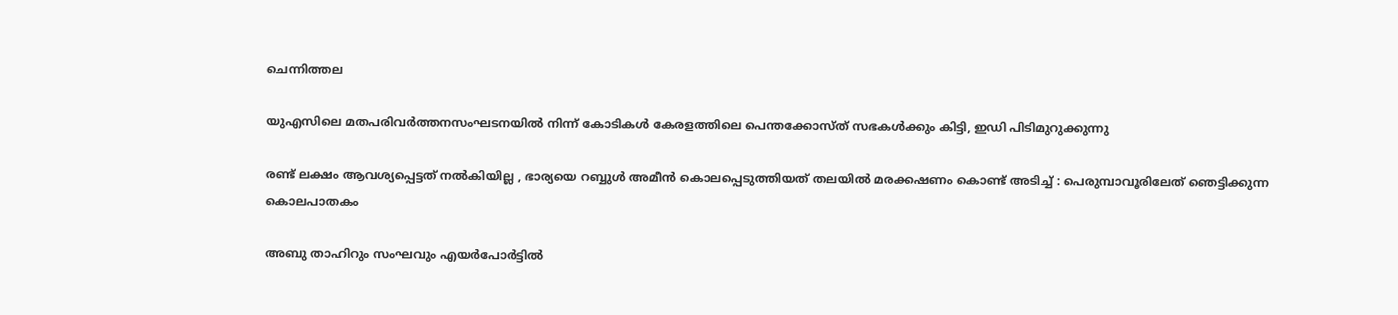ചെന്നിത്തല

യുഎസിലെ മതപരിവര്‍ത്തനസംഘടനയില്‍ നിന്ന് കോടികള്‍ കേരളത്തിലെ പെന്തക്കോസ്ത് സഭകള്‍ക്കും കിട്ടി, ഇഡി പിടിമുറുക്കുന്നു

രണ്ട് ലക്ഷം ആവശ്യപ്പെട്ടത് നൽകിയില്ല , ഭാര്യയെ റബ്ബുൾ അമീൻ കൊലപ്പെടുത്തിയത് തലയിൽ മരക്കഷണം കൊണ്ട് അടിച്ച് : പെരുമ്പാവൂരിലേത് ഞെട്ടിക്കുന്ന കൊലപാതകം

അബു താഹിറും സംഘവും എയർപോർട്ടിൽ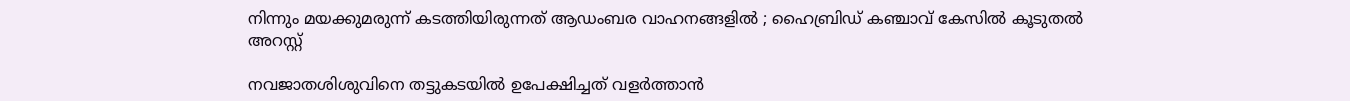നിന്നും മയക്കുമരുന്ന് കടത്തിയിരുന്നത് ആഡംബര വാഹനങ്ങളിൽ ; ഹൈബ്രിഡ് കഞ്ചാവ് കേസിൽ കൂടുതൽ അറസ്റ്റ്

നവജാതശിശുവിനെ തട്ടുകടയില്‍ ഉപേക്ഷിച്ചത് വളര്‍ത്താന്‍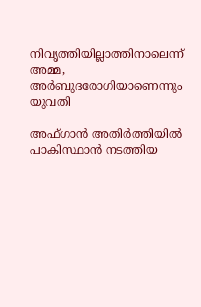നിവൃത്തിയില്ലാത്തിനാലെന്ന് അമ്മ, അര്‍ബുദരോഗിയാണെന്നും യുവതി

അഫ്ഗാൻ അതിർത്തിയിൽ പാകിസ്ഥാൻ നടത്തിയ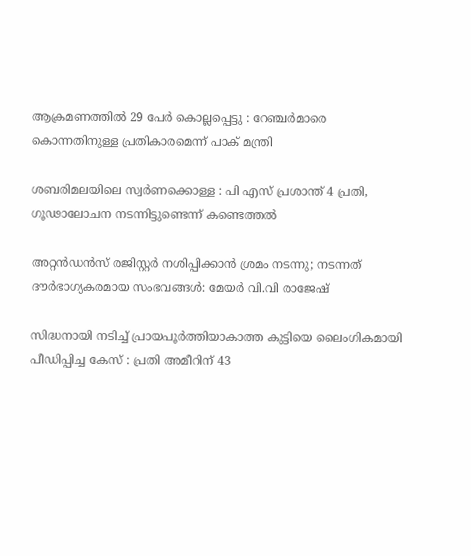ആക്രമണത്തിൽ 29 പേർ കൊല്ലപ്പെട്ടു : റേഞ്ചർമാരെ കൊന്നതിനുള്ള പ്രതികാരമെന്ന് പാക് മന്ത്രി

ശബരിമലയിലെ സ്വര്‍ണക്കൊള്ള : പി എസ് പ്രശാന്ത് 4 പ്രതി, ഗൂഢാലോചന നടന്നിട്ടുണ്ടെന്ന് കണ്ടെത്തല്‍

അറ്റൻഡൻസ് രജിസ്റ്റർ നശിപ്പിക്കാൻ ശ്രമം നടന്നു; നടന്നത് ദൗർഭാഗ്യകരമായ സംഭവങ്ങൾ: മേയർ വി.വി രാജേഷ്

സിദ്ധനായി നടിച്ച് പ്രായപൂർത്തിയാകാത്ത കുട്ടിയെ ലൈംഗികമായി പീഡിപ്പിച്ച കേസ് : പ്രതി അമീറിന് 43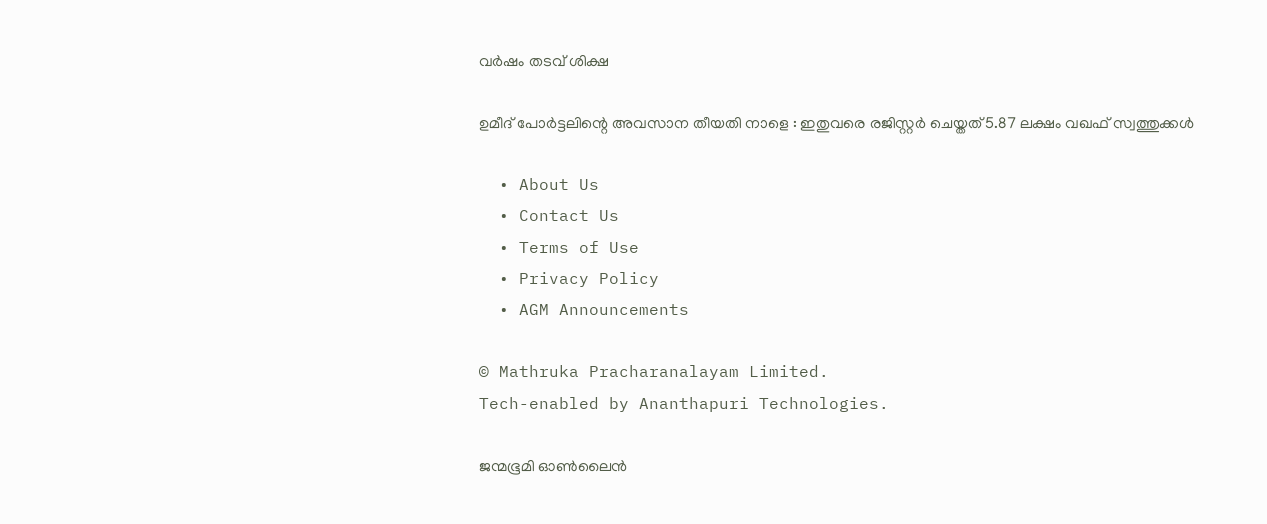വർഷം തടവ് ശിക്ഷ

ഉമീദ് പോർട്ടലിന്റെ അവസാന തീയതി നാളെ : ഇതുവരെ രജിസ്റ്റർ ചെയ്തത് 5.87 ലക്ഷം വഖഫ് സ്വത്തുക്കൾ

  • About Us
  • Contact Us
  • Terms of Use
  • Privacy Policy
  • AGM Announcements

© Mathruka Pracharanalayam Limited.
Tech-enabled by Ananthapuri Technologies.

ജന്മഭൂമി ഓണ്‍ലൈന്‍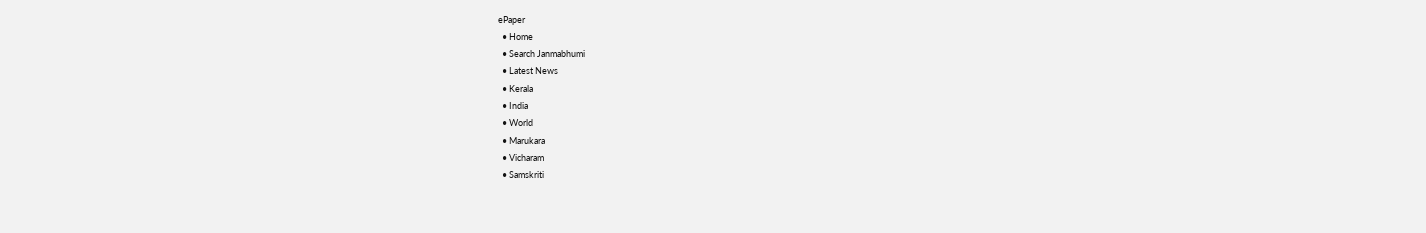ePaper
  • Home
  • Search Janmabhumi
  • Latest News
  • Kerala
  • India
  • World
  • Marukara
  • Vicharam
  • Samskriti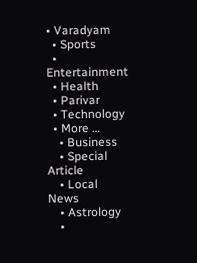• Varadyam
  • Sports
  • Entertainment
  • Health
  • Parivar
  • Technology
  • More …
    • Business
    • Special Article
    • Local News
    • Astrology
    •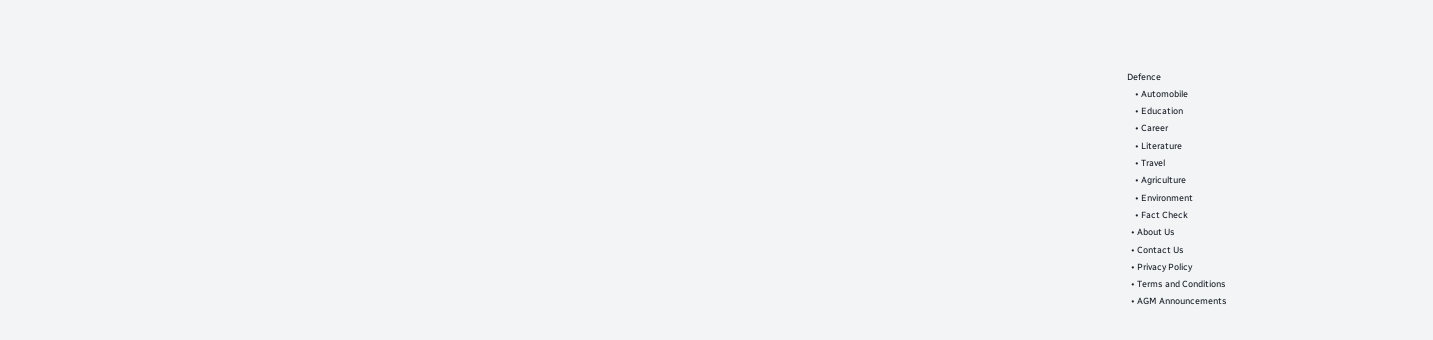Defence
    • Automobile
    • Education
    • Career
    • Literature
    • Travel
    • Agriculture
    • Environment
    • Fact Check
  • About Us
  • Contact Us
  • Privacy Policy
  • Terms and Conditions
  • AGM Announcements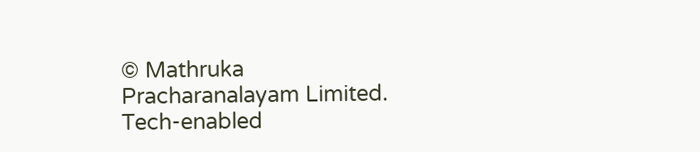© Mathruka Pracharanalayam Limited.
Tech-enabled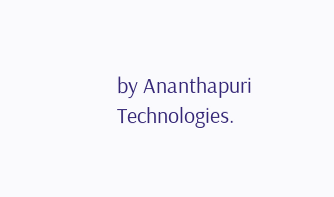by Ananthapuri Technologies.